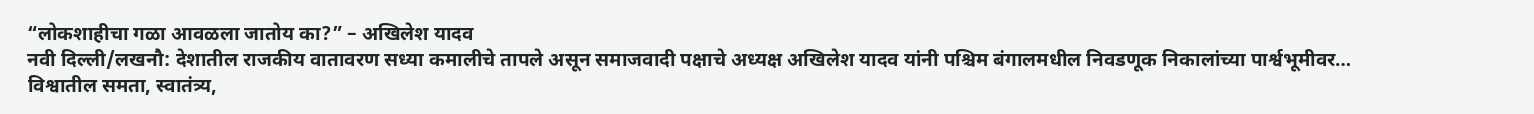“लोकशाहीचा गळा आवळला जातोय का?” – अखिलेश यादव
नवी दिल्ली/लखनौ: देशातील राजकीय वातावरण सध्या कमालीचे तापले असून समाजवादी पक्षाचे अध्यक्ष अखिलेश यादव यांनी पश्चिम बंगालमधील निवडणूक निकालांच्या पार्श्वभूमीवर…
विश्वातील समता, स्वातंत्र्य,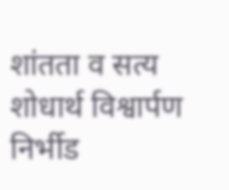शांतता व सत्य शोधार्थ विश्वार्पण
निर्भीड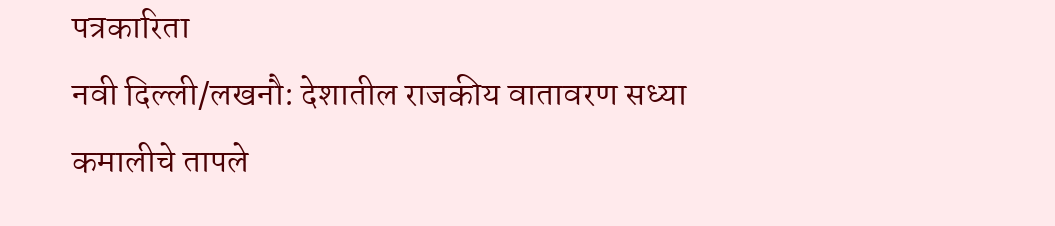पत्रकारिता
नवी दिल्ली/लखनौ: देशातील राजकीय वातावरण सध्या कमालीचे तापले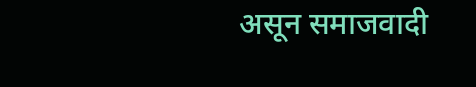असून समाजवादी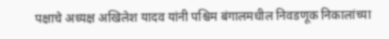पक्षाचे अध्यक्ष अखिलेश यादव यांनी पश्चिम बंगालमधील निवडणूक निकालांच्या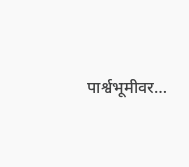पार्श्वभूमीवर…